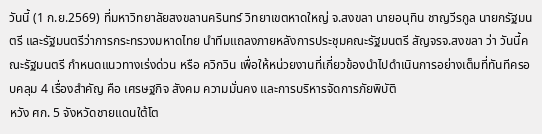วันนี้ (1 ก.ย.2569) ที่มหาวิทยาลัยสงขลานครินทร์ วิทยาเขตหาดใหญ่ จ.สงขลา นายอนุทิน ชาญวีรกูล นายกรัฐมนตรี และรัฐมนตรีว่าการกระทรวงมหาดไทย นำทีมแถลงภายหลังการประชุมคณะรัฐมนตรี สัญจรจ.สงขลา ว่า วันนี้คณะรัฐมนตรี กำหนดแนวทางเร่งด่วน หรือ ควิกวิน เพื่อให้หน่วยงานที่เกี่ยวข้องนำไปดำเนินการอย่างเต็มที่ทันทีครอบคลุม 4 เรื่องสำคัญ คือ เศรษฐกิจ สังคม ความมั่นคง และการบริหารจัดการภัยพิบัติ
หวัง ศก. 5 จังหวัดชายแดนใต้โต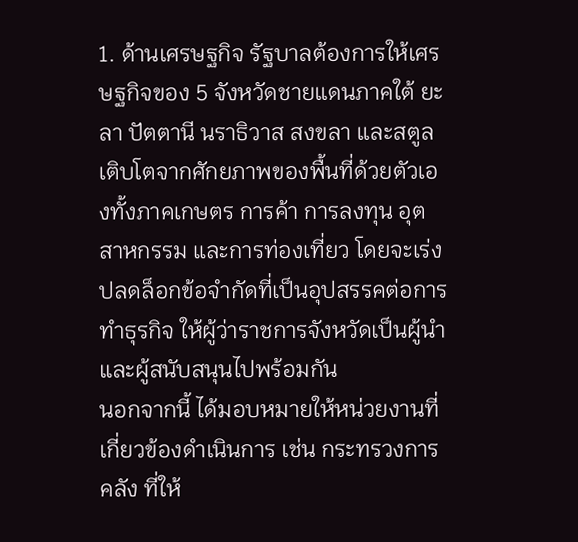1. ด้านเศรษฐกิจ รัฐบาลต้องการให้เศรษฐกิจของ 5 จังหวัดชายแดนภาคใต้ ยะลา ปัตตานี นราธิวาส สงขลา และสตูล เติบโตจากศักยภาพของพื้นที่ด้วยตัวเองทั้งภาคเกษตร การค้า การลงทุน อุตสาหกรรม และการท่องเที่ยว โดยจะเร่งปลดล็อกข้อจำกัดที่เป็นอุปสรรคต่อการทำธุรกิจ ให้ผู้ว่าราชการจังหวัดเป็นผู้นำ และผู้สนับสนุนไปพร้อมกัน
นอกจากนี้ ได้มอบหมายให้หน่วยงานที่เกี่ยวข้องดำเนินการ เช่น กระทรวงการคลัง ที่ให้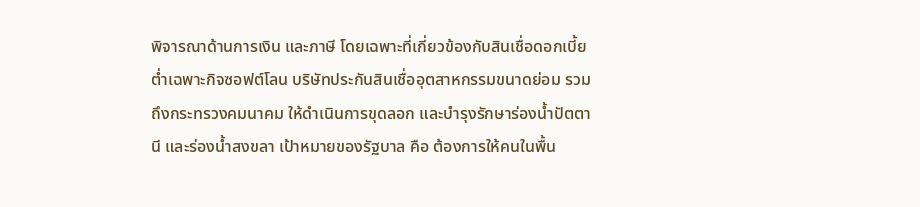พิจารณาด้านการเงิน และภาษี โดยเฉพาะที่เกี่ยวข้องกับสินเชื่อดอกเบี้ยต่ำเฉพาะกิจซอฟต์โลน บริษัทประกันสินเชื่ออุตสาหกรรมขนาดย่อม รวมถึงกระทรวงคมนาคม ให้ดำเนินการขุดลอก และบำรุงรักษาร่องน้ำปัตตานี และร่องน้ำสงขลา เป้าหมายของรัฐบาล คือ ต้องการให้คนในพื้น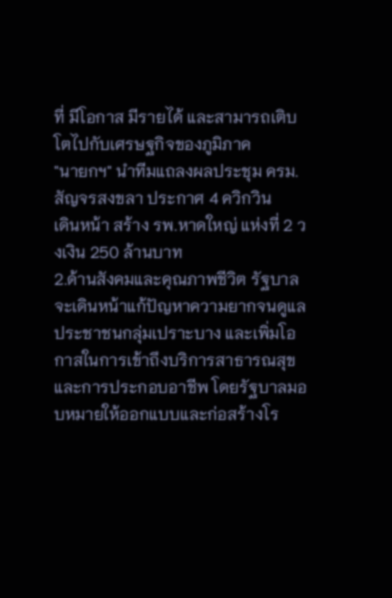ที่ มีโอกาส มีรายได้ และสามารถเติบโตไปกับเศรษฐกิจของภูมิภาค
"นายกฯ" นำทีมแถลงผลประชุม ครม.สัญจรสงขลา ประกาศ 4 ควิกวิน
เดินหน้า สร้าง รพ.หาดใหญ่ แห่งที่ 2 วงเงิน 250 ล้านบาท
2.ด้านสังคมและคุณภาพชีวิต รัฐบาลจะเดินหน้าแก้ปัญหาความยากจนดูแลประชาชนกลุ่มเปราะบาง และเพิ่มโอกาสในการเข้าถึงบริการสาธารณสุข และการประกอบอาชีพ โดยรัฐบาลมอบหมายให้ออกแบบและก่อสร้างโร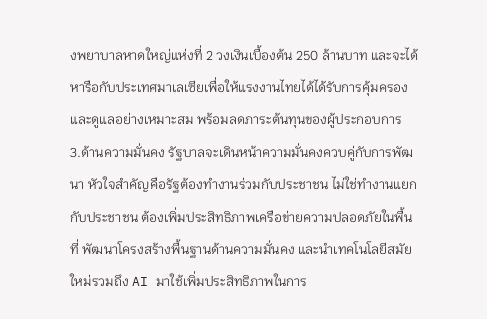งพยาบาลหาดใหญ่แห่งที่ 2 วงเงินเบื้องต้น 250 ล้านบาท และจะได้หารือกับประเทศมาเลเซียเพื่อให้แรงงานไทยได้ได้รับการคุ้มครอง และดูแลอย่างเหมาะสม พร้อมลดภาระต้นทุนของผู้ประกอบการ
3.ด้านความมั่นคง รัฐบาลจะเดินหน้าความมั่นคงควบคู่กับการพัฒนา หัวใจสำคัญคือรัฐต้องทำงานร่วมกับประชาชน ไม่ใช่ทำงานแยกกับประชาชน ต้องเพิ่มประสิทธิภาพเครือข่ายความปลอดภัยในพื้นที่ พัฒนาโครงสร้างพื้นฐานด้านความมั่นคง และนำเทคโนโลยีสมัยใหม่รวมถึง AI มาใช้เพิ่มประสิทธิภาพในการ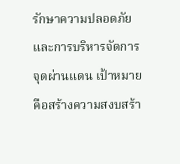รักษาความปลอดภัย และการบริหารจัดการจุดผ่านแดน เป้าหมายคือสร้างความสงบสร้า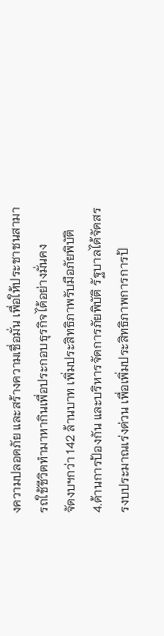งความปลอดภัย และสร้างความเชื่อมั่น เพื่อให้ประชาชนสามารถใช้ชีวิตทำมาหากินเพื่อประกอบธุรกิจได้อย่างมั่นคง
จัดงบฯกว่า 142 ล้านบาท เพิ่มประสิทธิภาพรับมือภัยพิบัติ
4.ด้านการป้องกัน และบริหารจัดการภัยพิบัติ รัฐบาลได้จัดสรรงบประมาณเร่งด่วน เพื่อเพิ่มประสิทธิภาพการการป้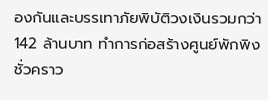องกันและบรรเทาภัยพิบัติวงเงินรวมกว่า 142 ล้านบาท ทำการก่อสร้างศูนย์พักพิงชั่วคราว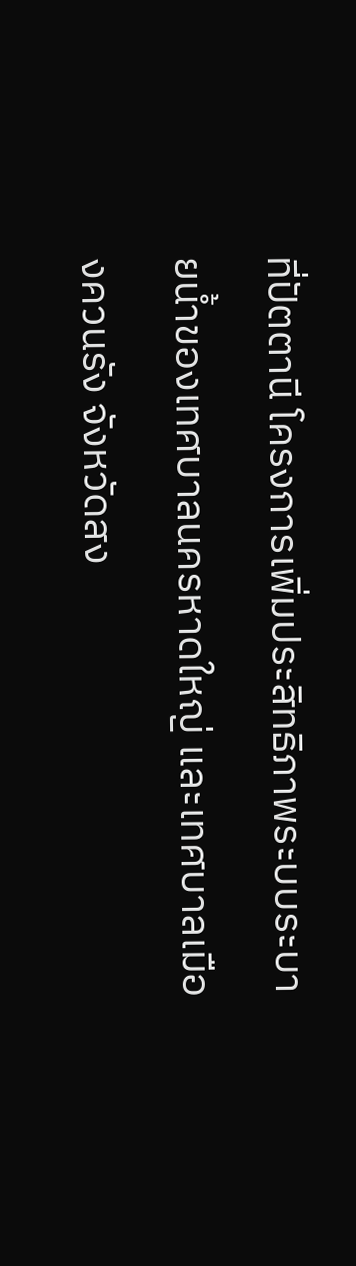ที่ปัตตานี โครงการเพิ่มประสิทธิภาพระบบระบายน้ำของเทศบาลนครหาดใหญ่ และเทศบาลเมืองควนรัง จังหวัดสง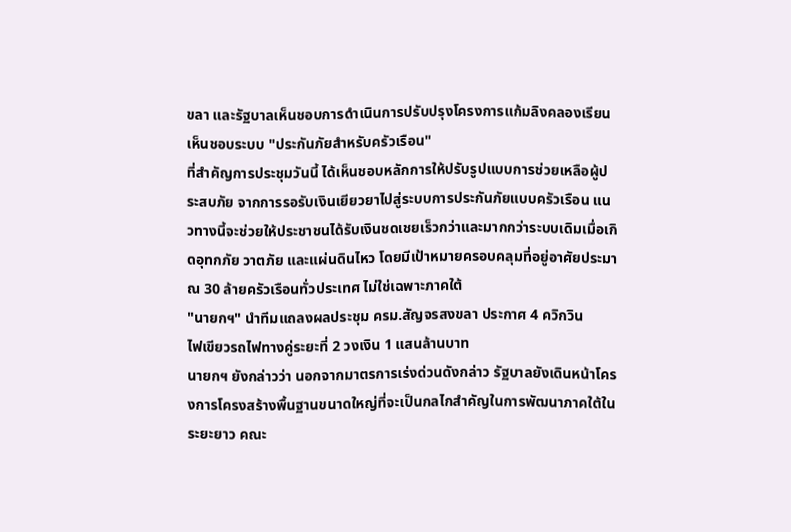ขลา และรัฐบาลเห็นชอบการดำเนินการปรับปรุงโครงการแก้มลิงคลองเรียน
เห็นชอบระบบ "ประกันภัยสำหรับครัวเรือน"
ที่สำคัญการประชุมวันนี้ ได้เห็นชอบหลักการให้ปรับรูปแบบการช่วยเหลือผู้ประสบภัย จากการรอรับเงินเยียวยาไปสู่ระบบการประกันภัยแบบครัวเรือน แนวทางนี้จะช่วยให้ประชาชนได้รับเงินชดเชยเร็วกว่าและมากกว่าระบบเดิมเมื่อเกิดอุทกภัย วาตภัย และแผ่นดินไหว โดยมีเป้าหมายครอบคลุมที่อยู่อาศัยประมาณ 30 ล้ายครัวเรือนทั่วประเทศ ไม่ใช่เฉพาะภาคใต้
"นายกฯ" นำทีมแถลงผลประชุม ครม.สัญจรสงขลา ประกาศ 4 ควิกวิน
ไฟเขียวรถไฟทางคู่ระยะที่ 2 วงเงิน 1 แสนล้านบาท
นายกฯ ยังกล่าวว่า นอกจากมาตรการเร่งด่วนดังกล่าว รัฐบาลยังเดินหน้าโครงการโครงสร้างพื้นฐานขนาดใหญ่ที่จะเป็นกลไกสำคัญในการพัฒนาภาคใต้ในระยะยาว คณะ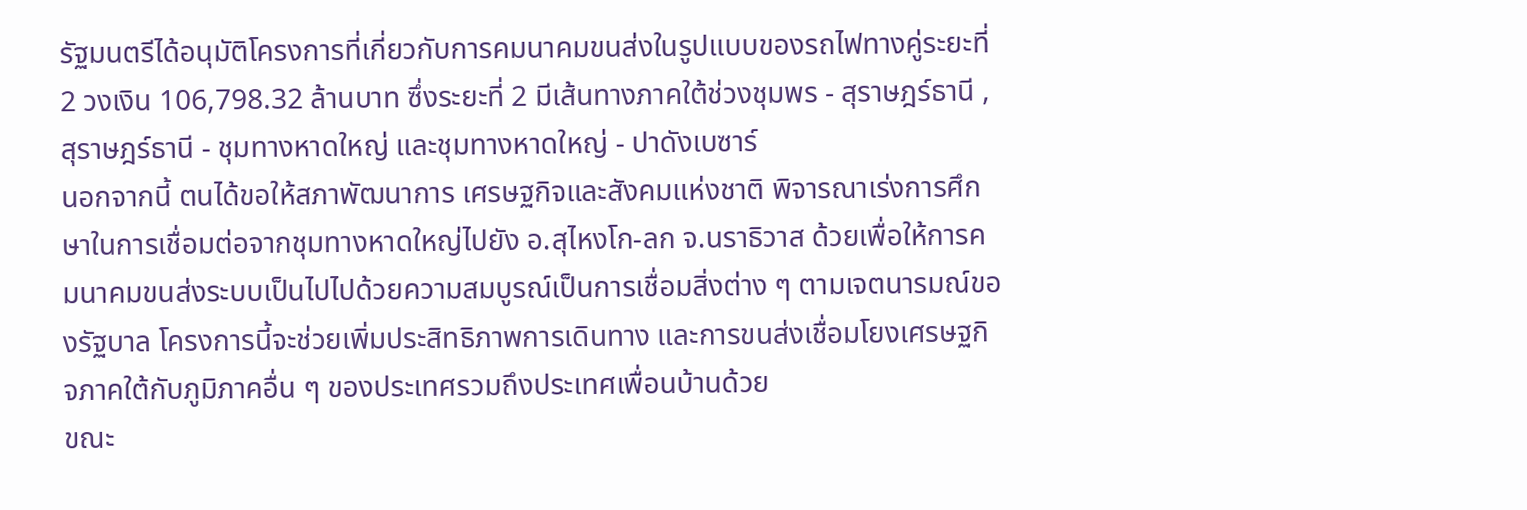รัฐมนตรีได้อนุมัติโครงการที่เกี่ยวกับการคมนาคมขนส่งในรูปแบบของรถไฟทางคู่ระยะที่ 2 วงเงิน 106,798.32 ล้านบาท ซึ่งระยะที่ 2 มีเส้นทางภาคใต้ช่วงชุมพร - สุราษฎร์ธานี , สุราษฎร์ธานี - ชุมทางหาดใหญ่ และชุมทางหาดใหญ่ - ปาดังเบซาร์
นอกจากนี้ ตนได้ขอให้สภาพัฒนาการ เศรษฐกิจและสังคมแห่งชาติ พิจารณาเร่งการศึกษาในการเชื่อมต่อจากชุมทางหาดใหญ่ไปยัง อ.สุไหงโก-ลก จ.นราธิวาส ด้วยเพื่อให้การคมนาคมขนส่งระบบเป็นไปไปด้วยความสมบูรณ์เป็นการเชื่อมสิ่งต่าง ๆ ตามเจตนารมณ์ของรัฐบาล โครงการนี้จะช่วยเพิ่มประสิทธิภาพการเดินทาง และการขนส่งเชื่อมโยงเศรษฐกิจภาคใต้กับภูมิภาคอื่น ๆ ของประเทศรวมถึงประเทศเพื่อนบ้านด้วย
ขณะ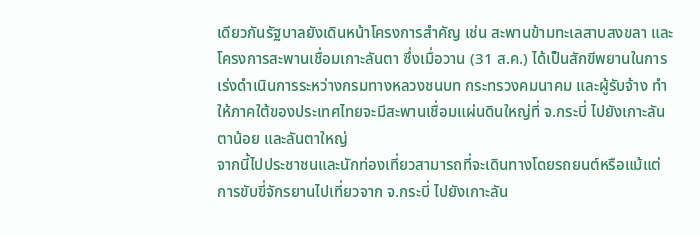เดียวกันรัฐบาลยังเดินหน้าโครงการสำคัญ เช่น สะพานข้ามทะเลสาบสงขลา และโครงการสะพานเชื่อมเกาะลันตา ซึ่งเมื่อวาน (31 ส.ค.) ได้เป็นสักขีพยานในการเร่งดำเนินการระหว่างกรมทางหลวงชนบท กระทรวงคมนาคม และผู้รับจ้าง ทำให้ภาคใต้ของประเทศไทยจะมีสะพานเชื่อมแผ่นดินใหญ่ที่ จ.กระบี่ ไปยังเกาะลันตาน้อย และลันตาใหญ่
จากนี้ไปประชาชนและนักท่องเที่ยวสามารถที่จะเดินทางโดยรถยนต์หรือแม้แต่การขับขี่จักรยานไปเที่ยวจาก จ.กระบี่ ไปยังเกาะลัน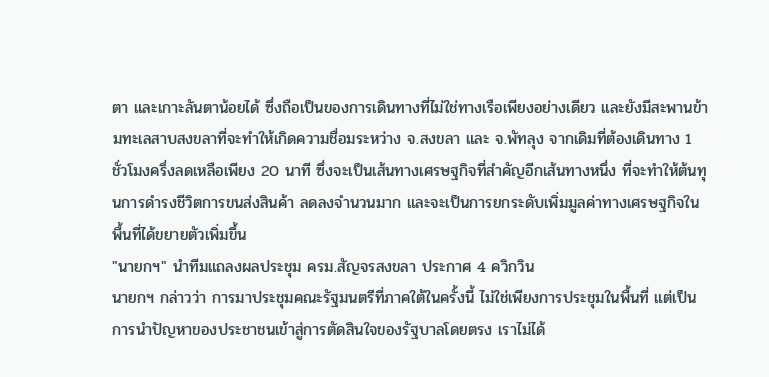ตา และเกาะลันตาน้อยได้ ซึ่งถือเป็นของการเดินทางที่ไม่ใช่ทางเรือเพียงอย่างเดียว และยังมีสะพานข้ามทะเลสาบสงขลาที่จะทำให้เกิดความชื่อมระหว่าง จ.สงขลา และ จ.พัทลุง จากเดิมที่ต้องเดินทาง 1 ชั่วโมงครึ่งลดเหลือเพียง 20 นาที ซึ่งจะเป็นเส้นทางเศรษฐกิจที่สำคัญอีกเส้นทางหนึ่ง ที่จะทำให้ต้นทุนการดำรงชีวิตการขนส่งสินค้า ลดลงจำนวนมาก และจะเป็นการยกระดับเพิ่มมูลค่าทางเศรษฐกิจในพื้นที่ได้ขยายตัวเพิ่มขึ้น
"นายกฯ" นำทีมแถลงผลประชุม ครม.สัญจรสงขลา ประกาศ 4 ควิกวิน
นายกฯ กล่าวว่า การมาประชุมคณะรัฐมนตรีที่ภาคใต้ในครั้งนี้ ไม่ใช่เพียงการประชุมในพื้นที่ แต่เป็นการนำปัญหาของประชาชนเข้าสู่การตัดสินใจของรัฐบาลโดยตรง เราไม่ได้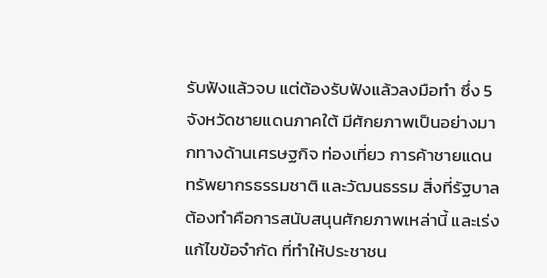รับฟังแล้วจบ แต่ต้องรับฟังแล้วลงมือทำ ซึ่ง 5 จังหวัดชายแดนภาคใต้ มีศักยภาพเป็นอย่างมากทางด้านเศรษฐกิจ ท่องเที่ยว การค้าชายแดน ทรัพยากรธรรมชาติ และวัฒนธรรม สิ่งที่รัฐบาลต้องทำคือการสนับสนุนศักยภาพเหล่านี้ และเร่งแก้ไขข้อจำกัด ที่ทำให้ประชาชน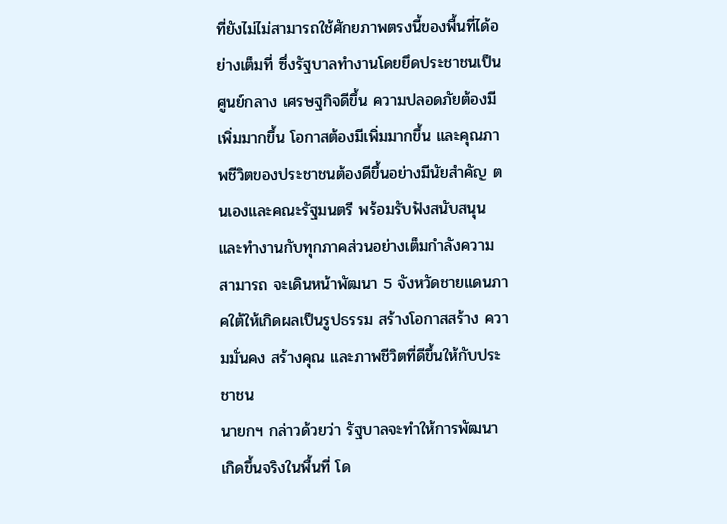ที่ยังไม่ไม่สามารถใช้ศักยภาพตรงนี้ของพื้นที่ได้อย่างเต็มที่ ซึ่งรัฐบาลทำงานโดยยึดประชาชนเป็นศูนย์กลาง เศรษฐกิจดีขึ้น ความปลอดภัยต้องมีเพิ่มมากขึ้น โอกาสต้องมีเพิ่มมากขึ้น และคุณภาพชีวิตของประชาชนต้องดีขึ้นอย่างมีนัยสำคัญ ตนเองและคณะรัฐมนตรี พร้อมรับฟังสนับสนุน และทำงานกับทุกภาคส่วนอย่างเต็มกำลังความสามารถ จะเดินหน้าพัฒนา 5 จังหวัดชายแดนภาคใต้ให้เกิดผลเป็นรูปธรรม สร้างโอกาสสร้าง ความมั่นคง สร้างคุณ และภาพชีวิตที่ดีขึ้นให้กับประชาชน
นายกฯ กล่าวด้วยว่า รัฐบาลจะทำให้การพัฒนาเกิดขึ้นจริงในพื้นที่ โด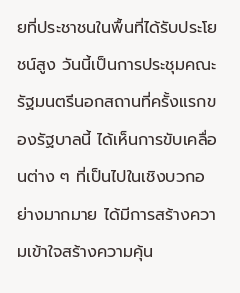ยที่ประชาชนในพื้นที่ได้รับประโยชน์สูง วันนี้เป็นการประชุมคณะรัฐมนตรีนอกสถานที่ครั้งแรกของรัฐบาลนี้ ได้เห็นการขับเคลื่อนต่าง ๆ ที่เป็นไปในเชิงบวกอย่างมากมาย ได้มีการสร้างความเข้าใจสร้างความคุ้น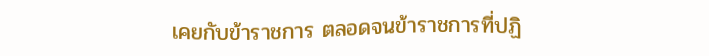เคยกับข้าราชการ ตลอดจนข้าราชการที่ปฏิ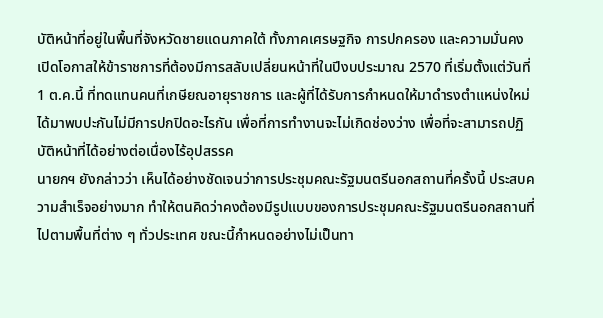บัติหน้าที่อยู่ในพื้นที่จังหวัดชายแดนภาคใต้ ทั้งภาคเศรษฐกิจ การปกครอง และความมั่นคง เปิดโอกาสให้ข้าราชการที่ต้องมีการสลับเปลี่ยนหน้าที่ในปีงบประมาณ 2570 ที่เริ่มตั้งแต่วันที่ 1 ต.ค.นี้ ที่ทดแทนคนที่เกษียณอายุราชการ และผู้ที่ได้รับการกำหนดให้มาดำรงตำแหน่งใหม่ได้มาพบปะกันไม่มีการปกปิดอะไรกัน เพื่อที่การทำงานจะไม่เกิดช่องว่าง เพื่อที่จะสามารถปฏิบัติหน้าที่ได้อย่างต่อเนื่องไร้อุปสรรค
นายกฯ ยังกล่าวว่า เห็นได้อย่างชัดเจนว่าการประชุมคณะรัฐมนตรีนอกสถานที่ครั้งนี้ ประสบความสำเร็จอย่างมาก ทำให้ตนคิดว่าคงต้องมีรูปแบบของการประชุมคณะรัฐมนตรีนอกสถานที่ไปตามพื้นที่ต่าง ๆ ทั่วประเทศ ขณะนี้กำหนดอย่างไม่เป็นทา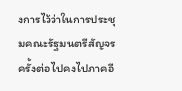งการไว้ว่าในการประชุมคณะรัฐมนตรีสัญจรครั้งต่อไปคงไปภาคอี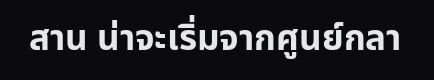สาน น่าจะเริ่มจากศูนย์กลา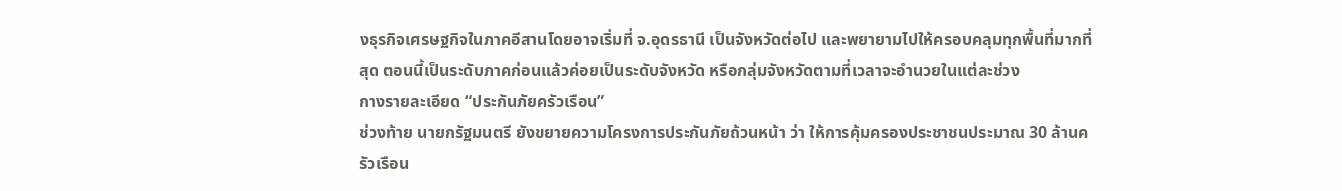งธุรกิจเศรษฐกิจในภาคอีสานโดยอาจเริ่มที่ จ.อุดรธานี เป็นจังหวัดต่อไป และพยายามไปให้ครอบคลุมทุกพื้นที่มากที่สุด ตอนนี้เป็นระดับภาคก่อนแล้วค่อยเป็นระดับจังหวัด หรือกลุ่มจังหวัดตามที่เวลาจะอำนวยในแต่ละช่วง
กางรายละเอียด “ประกันภัยครัวเรือน”
ช่วงท้าย นายกรัฐมนตรี ยังขยายความโครงการประกันภัยถ้วนหน้า ว่า ให้การคุ้มครองประชาชนประมาณ 30 ล้านครัวเรือน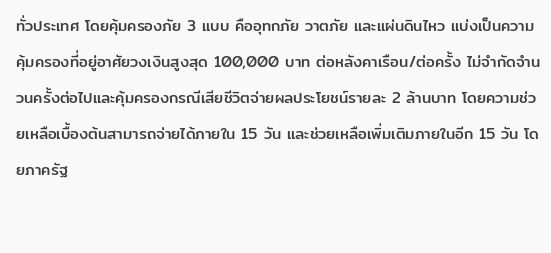ทั่วประเทศ โดยคุ้มครองภัย 3 แบบ คืออุทกภัย วาตภัย และแผ่นดินไหว แบ่งเป็นความคุ้มครองที่อยู่อาศัยวงเงินสูงสุด 100,000 บาท ต่อหลังคาเรือน/ต่อครั้ง ไม่จำกัดจำนวนครั้งต่อไปและคุ้มครองกรณีเสียชีวิตจ่ายผลประโยชน์รายละ 2 ล้านบาท โดยความช่วยเหลือเบื้องต้นสามารถจ่ายได้ภายใน 15 วัน และช่วยเหลือเพิ่มเติมภายในอีก 15 วัน โดยภาครัฐ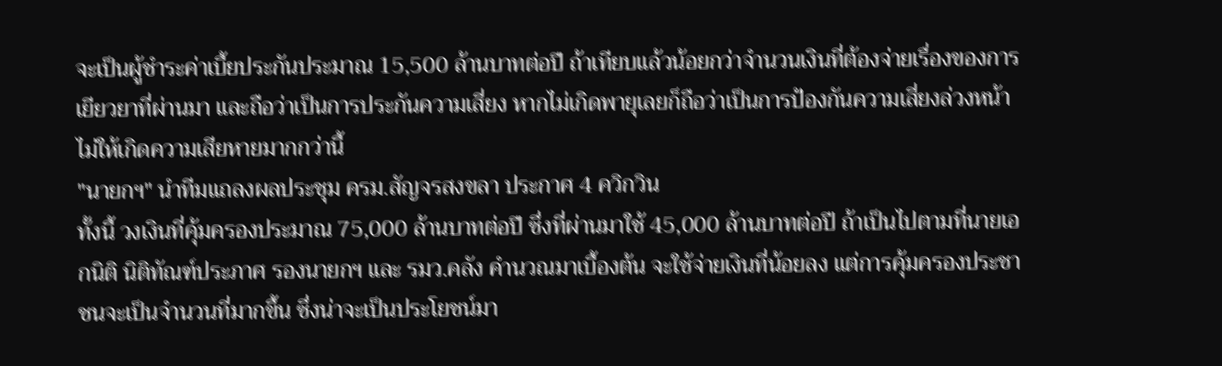จะเป็นผู้ชำระค่าเบี้ยประกันประมาณ 15,500 ล้านบาทต่อปี ถ้าเทียบแล้วน้อยกว่าจำนวนเงินที่ต้องจ่ายเรื่องของการเยียวยาที่ผ่านมา และถือว่าเป็นการประกันความเสี่ยง หากไม่เกิดพายุเลยก็ถือว่าเป็นการป้องกันความเสี่ยงล่วงหน้าไม่ให้เกิดความเสียหายมากกว่านี้
"นายกฯ" นำทีมแถลงผลประชุม ครม.สัญจรสงขลา ประกาศ 4 ควิกวิน
ทั้งนี้ วงเงินที่คุ้มครองประมาณ 75,000 ล้านบาทต่อปี ซึ่งที่ผ่านมาใช้ 45,000 ล้านบาทต่อปี ถ้าเป็นไปตามที่นายเอกนิติ นิติทัณฑ์ประภาศ รองนายกฯ และ รมว.คลัง คำนวณมาเบื้องต้น จะใช้จ่ายเงินที่น้อยลง แต่การคุ้มครองประชาชนจะเป็นจำนวนที่มากขึ้น ซึ่งน่าจะเป็นประโยชน์มา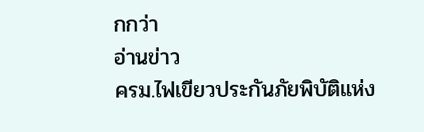กกว่า
อ่านข่าว
ครม.ไฟเขียวประกันภัยพิบัติแห่ง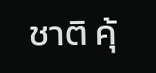ชาติ คุ้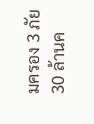มครอง 3 ภัย 30 ล้านค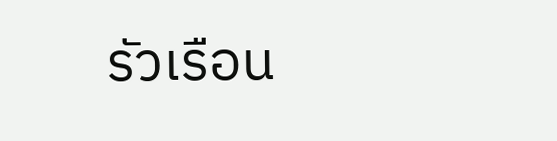รัวเรือน